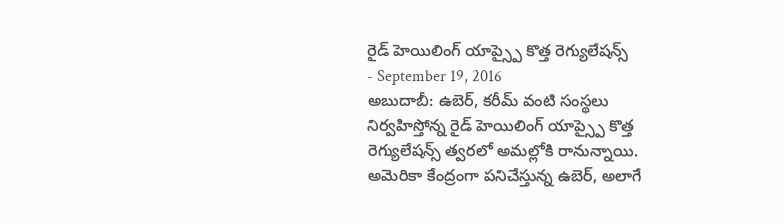రైడ్ హెయిలింగ్ యాప్స్పై కొత్త రెగ్యులేషన్స్
- September 19, 2016
అబుదాబీ: ఉబెర్, కరీమ్ వంటి సంస్థలు నిర్వహిస్తోన్న రైడ్ హెయిలింగ్ యాప్స్పై కొత్త రెగ్యులేషన్స్ త్వరలో అమల్లోకి రానున్నాయి. అమెరికా కేంద్రంగా పనిచేస్తున్న ఉబెర్, అలాగే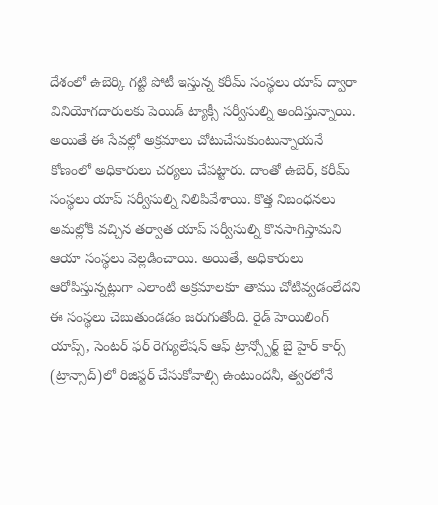దేశంలో ఉబెర్కి గట్టి పోటీ ఇస్తున్న కరీమ్ సంస్థలు యాప్ ద్వారా వినియోగదారులకు పెయిడ్ ట్యాక్సీ సర్వీసుల్ని అందిస్తున్నాయి. అయితే ఈ సేవల్లో అక్రమాలు చోటుచేసుకుంటున్నాయనే కోణంలో అధికారులు చర్యలు చేపట్టారు. దాంతో ఉబెర్, కరీమ్ సంస్థలు యాప్ సర్వీసుల్ని నిలిపివేశాయి. కొత్త నిబంధనలు అమల్లోకి వచ్చిన తర్వాత యాప్ సర్వీసుల్ని కొనసాగిస్తామని ఆయా సంస్థలు వెల్లడించాయి. అయితే, అధికారులు ఆరోపిస్తున్నట్లుగా ఎలాంటి అక్రమాలకూ తాము చోటివ్వడంలేదని ఈ సంస్థలు చెబుతుండడం జరుగుతోంది. రైడ్ హెయిలింగ్ యాప్స్, సెంటర్ ఫర్ రెగ్యులేషన్ ఆఫ్ ట్రాన్స్పోర్ట్ బై హైర్ కార్స్ (ట్రాన్సాద్)లో రిజిస్టర్ చేసుకోవాల్సి ఉంటుందనీ, త్వరలోనే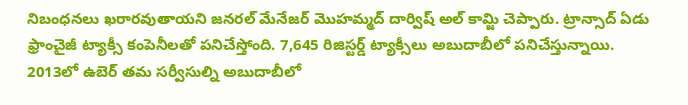నిబంధనలు ఖరారవుతాయని జనరల్ మేనేజర్ మొహమ్మద్ దార్విష్ అల్ కామ్జి చెప్పారు. ట్రాన్సాద్ ఏడు ఫ్రాంచైజీ ట్యాక్సీ కంపెనీలతో పనిచేస్తోంది. 7,645 రిజిస్టర్డ్ ట్యాక్సీలు అబుదాబీలో పనిచేస్తున్నాయి. 2013లో ఉబెర్ తమ సర్వీసుల్ని అబుదాబీలో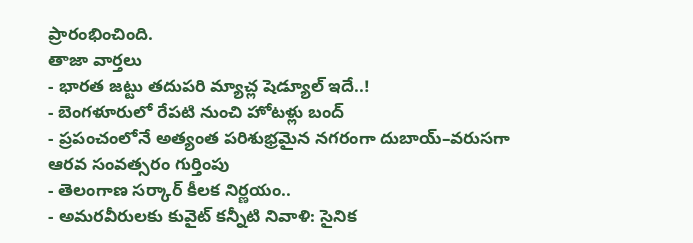ప్రారంభించింది.
తాజా వార్తలు
- భారత జట్టు తదుపరి మ్యాచ్ల షెడ్యూల్ ఇదే..!
- బెంగళూరులో రేపటి నుంచి హోటళ్లు బంద్
- ప్రపంచంలోనే అత్యంత పరిశుభ్రమైన నగరంగా దుబాయ్–వరుసగా ఆరవ సంవత్సరం గుర్తింపు
- తెలంగాణ సర్కార్ కీలక నిర్ణయం..
- అమరవీరులకు కువైట్ కన్నీటి నివాళి: సైనిక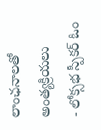లాంఛనాలతో అంత్యక్రియలు
- లోక్సభ స్పీకర్ ఓం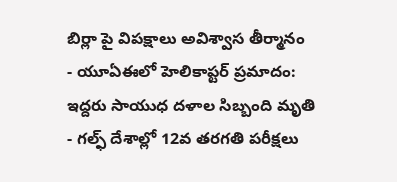బిర్లా పై విపక్షాలు అవిశ్వాస తీర్మానం
- యూఏఈలో హెలికాప్టర్ ప్రమాదం: ఇద్దరు సాయుధ దళాల సిబ్బంది మృతి
- గల్ఫ్ దేశాల్లో 12వ తరగతి పరీక్షలు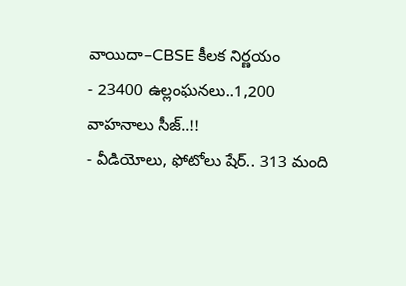వాయిదా–CBSE కీలక నిర్ణయం
- 23400 ఉల్లంఘనలు..1,200 వాహనాలు సీజ్..!!
- వీడియోలు, ఫోటోలు షేర్.. 313 మంది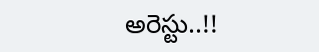అరెస్టు..!!